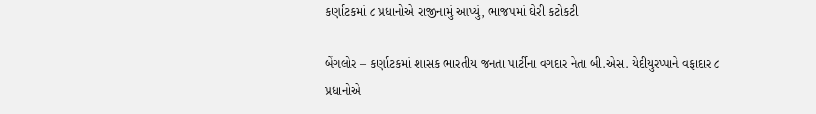કર્ણાટકમાં ૮ પ્રધાનોએ રાજીનામું આપ્યું, ભાજપમાં ઘેરી કટોકટી

બેંગલોર – કર્ણાટકમાં શાસક ભારતીય જનતા પાર્ટીના વગદાર નેતા બી.એસ. યેદીયુરપ્પાને વફાદાર ૮ પ્રધાનોએ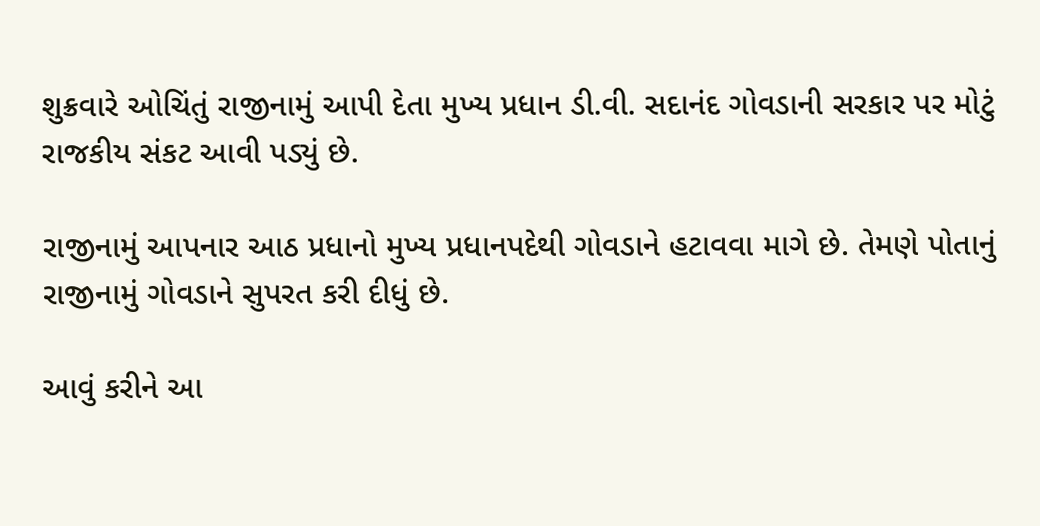શુક્રવારે ઓચિંતું રાજીનામું આપી દેતા મુખ્ય પ્રધાન ડી.વી. સદાનંદ ગોવડાની સરકાર પર મોટું રાજકીય સંકટ આવી પડ્યું છે.

રાજીનામું આપનાર આઠ પ્રધાનો મુખ્ય પ્રધાનપદેથી ગોવડાને હટાવવા માગે છે. તેમણે પોતાનું રાજીનામું ગોવડાને સુપરત કરી દીધું છે.

આવું કરીને આ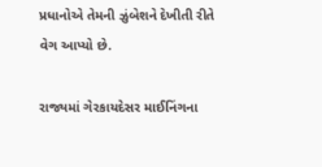પ્રધાનોએ તેમની ઝુંબેશને દેખીતી રીતે વેગ આપ્યો છે.

રાજ્યમાં ગેરકાયદેસર માઈનિંગના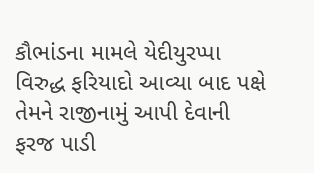કૌભાંડના મામલે યેદીયુરપ્પા વિરુદ્ધ ફરિયાદો આવ્યા બાદ પક્ષે તેમને રાજીનામું આપી દેવાની ફરજ પાડી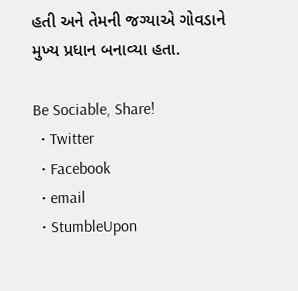હતી અને તેમની જગ્યાએ ગોવડાને મુખ્ય પ્રધાન બનાવ્યા હતા.

Be Sociable, Share!
  • Twitter
  • Facebook
  • email
  • StumbleUpon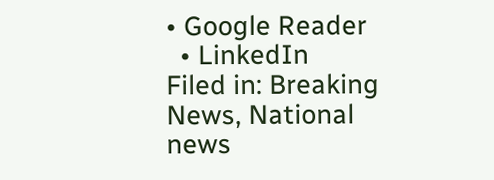• Google Reader
  • LinkedIn
Filed in: Breaking News, National news